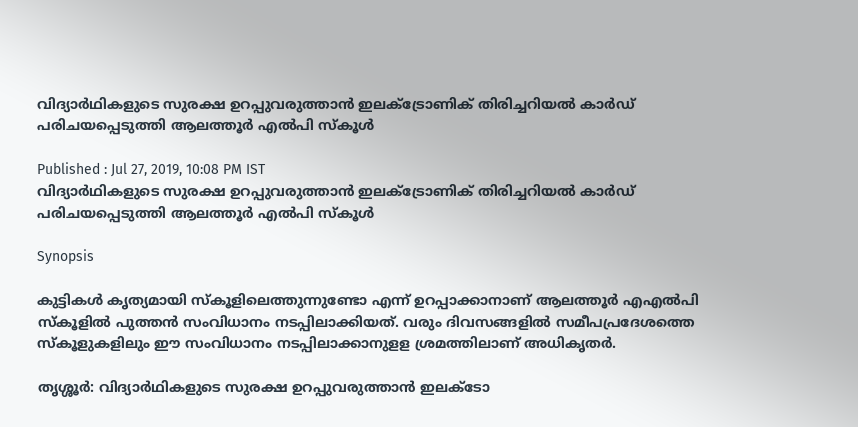വിദ്യാർഥികളുടെ സുരക്ഷ ഉറപ്പുവരുത്താൻ ഇലക്ട്രോണിക് തിരിച്ചറിയൽ കാർഡ് പരിചയപ്പെടുത്തി ആലത്തൂർ എല്‍പി സ്കൂൾ

Published : Jul 27, 2019, 10:08 PM IST
വിദ്യാർഥികളുടെ സുരക്ഷ ഉറപ്പുവരുത്താൻ ഇലക്ട്രോണിക് തിരിച്ചറിയൽ കാർഡ് പരിചയപ്പെടുത്തി ആലത്തൂർ എല്‍പി സ്കൂൾ

Synopsis

കുട്ടികള്‍ കൃത്യമായി സ്കൂളിലെത്തുന്നുണ്ടോ എന്ന് ഉറപ്പാക്കാനാണ് ആലത്തൂർ എഎൽപി സ്കൂളില്‍ പുത്തൻ സംവിധാനം നടപ്പിലാക്കിയത്. വരും ദിവസങ്ങളില്‍ സമീപപ്രദേശത്തെ സ്കൂളുകളിലും ഈ സംവിധാനം നടപ്പിലാക്കാനുളള ശ്രമത്തിലാണ് അധികൃതര്‍.

തൃശ്ശൂർ: വിദ്യാർഥികളുടെ സുരക്ഷ ഉറപ്പുവരുത്താൻ ഇലക്ടോ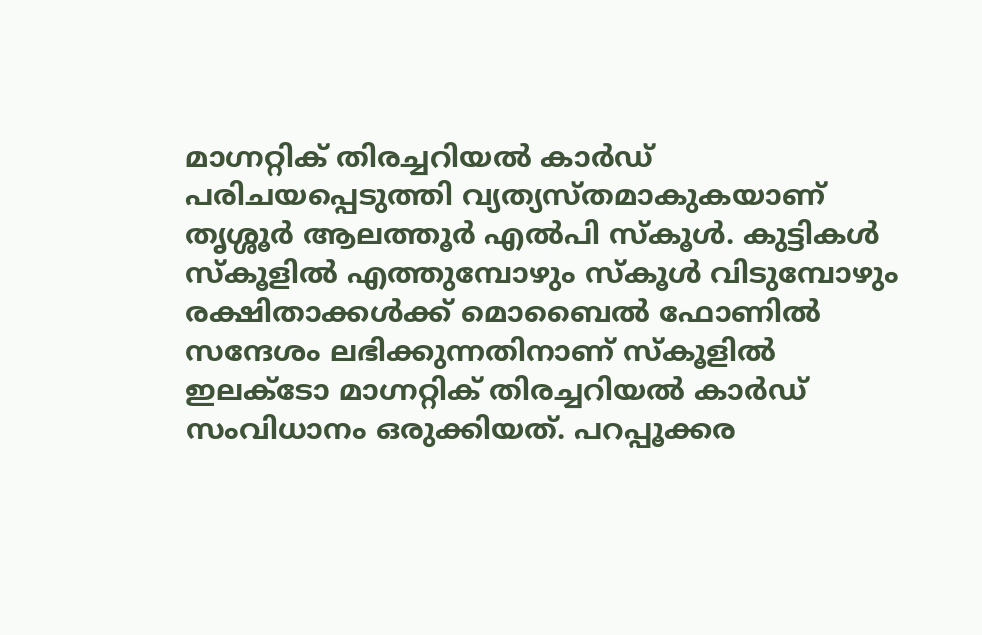മാഗ്നറ്റിക് തിരച്ചറിയൽ കാര്‍ഡ് പരിചയപ്പെടുത്തി വ്യത്യസ്തമാകുകയാണ് തൃശ്ശൂർ ആലത്തൂര്‍ എല്‍പി സ്കൂള്‍. കുട്ടികള്‍ സ്കൂളിൽ എത്തുമ്പോഴും സ്കൂള്‍ വിടുമ്പോഴും രക്ഷിതാക്കൾക്ക് മൊബൈൽ ഫോണിൽ സന്ദേശം ലഭിക്കുന്നതിനാണ് സ്കൂളിൽ ഇലക്ടോ മാഗ്നറ്റിക് തിരച്ചറിയൽ കാര്‍ഡ് സംവിധാനം ഒരുക്കിയത്. പറപ്പൂക്കര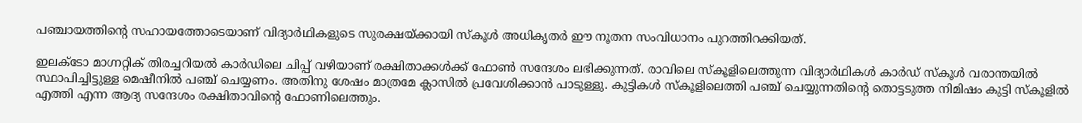പഞ്ചായത്തിന്റെ സഹായത്തോടെയാണ് വിദ്യാർഥികളുടെ സുരക്ഷയ്ക്കായി സ്കൂൾ അധികൃതർ ഈ നൂതന സംവിധാനം പുറത്തിറക്കിയത്.

ഇലക്ടോ മാഗ്നറ്റിക് തിരച്ചറിയൽ കാര്‍ഡിലെ ചിപ്പ് വഴിയാണ് രക്ഷിതാക്കൾക്ക് ഫോൺ സന്ദേശം ലഭിക്കുന്നത്. രാവിലെ സ്കൂളിലെത്തുന്ന വിദ്യാർഥികൾ കാര്‍ഡ് സ്കൂൾ വരാന്തയിൽ സ്ഥാപിച്ചിട്ടുള്ള മെഷീനില്‍ പഞ്ച് ചെയ്യണം. അതിനു ശേഷം മാത്രമേ ക്ലാസില്‍ പ്രവേശിക്കാൻ പാടുള്ളു. കുട്ടികൾ സ്കൂളിലെത്തി പഞ്ച് ചെയ്യുന്നതിന്റെ തൊട്ടടുത്ത നിമിഷം കുട്ടി സ്കൂളില്‍ എത്തി എന്ന ആദ്യ സന്ദേശം രക്ഷിതാവിന്റെ ഫോണിലെത്തും.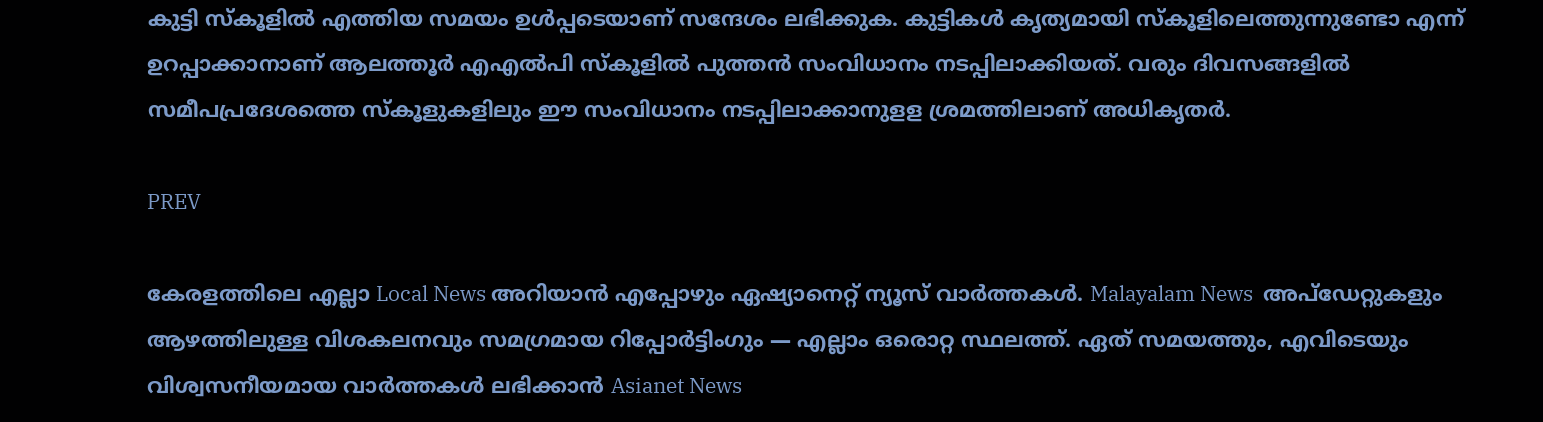കുട്ടി സ്കൂളിൽ എത്തിയ സമയം ഉൾപ്പടെയാണ് സന്ദേശം ലഭിക്കുക. കുട്ടികള്‍ കൃത്യമായി സ്കൂളിലെത്തുന്നുണ്ടോ എന്ന് ഉറപ്പാക്കാനാണ് ആലത്തൂർ എഎൽപി സ്കൂളില്‍ പുത്തൻ സംവിധാനം നടപ്പിലാക്കിയത്. വരും ദിവസങ്ങളില്‍ സമീപപ്രദേശത്തെ സ്കൂളുകളിലും ഈ സംവിധാനം നടപ്പിലാക്കാനുളള ശ്രമത്തിലാണ് അധികൃതര്‍.

PREV

കേരളത്തിലെ എല്ലാ Local News അറിയാൻ എപ്പോഴും ഏഷ്യാനെറ്റ് ന്യൂസ് വാർത്തകൾ. Malayalam News  അപ്‌ഡേറ്റുകളും ആഴത്തിലുള്ള വിശകലനവും സമഗ്രമായ റിപ്പോർട്ടിംഗും — എല്ലാം ഒരൊറ്റ സ്ഥലത്ത്. ഏത് സമയത്തും, എവിടെയും വിശ്വസനീയമായ വാർത്തകൾ ലഭിക്കാൻ Asianet News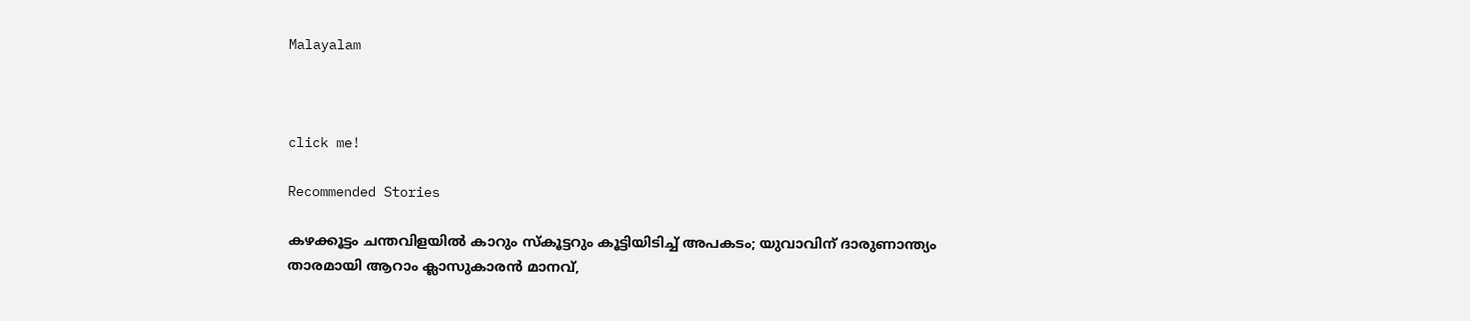Malayalam



click me!

Recommended Stories

കഴക്കൂട്ടം ചന്തവിളയിൽ കാറും സ്കൂട്ടറും കൂട്ടിയിടിച്ച് അപകടം; യുവാവിന് ദാരുണാന്ത്യം
താരമായി ആറാം ക്ലാസുകാരൻ മാനവ്,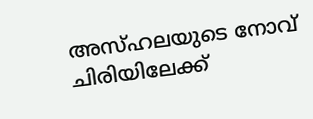അസ്‌ഹലയുടെ നോവ് ചിരിയിലേക്ക്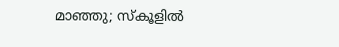മാഞ്ഞു; സ്‌കൂളിൽ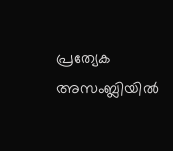പ്രത്യേക അസംബ്ലിയിൽ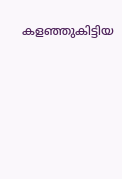കളഞ്ഞുകിട്ടിയ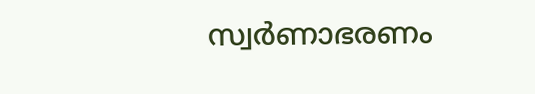സ്വർണാഭരണം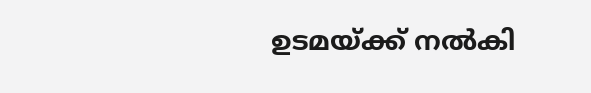ഉടമയ്ക്ക് നൽകി